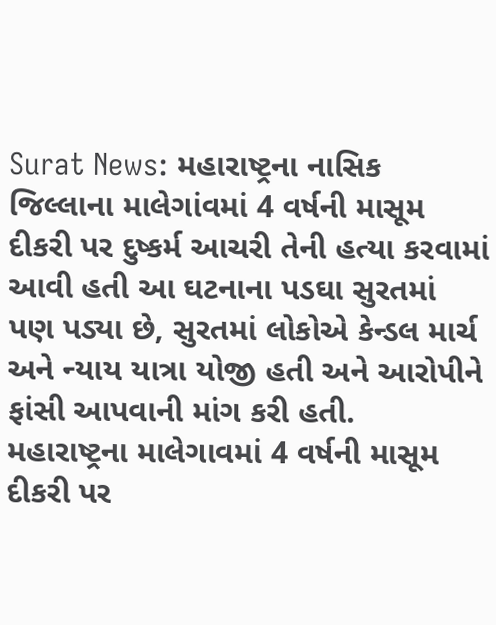Surat News: મહારાષ્ટ્રના નાસિક જિલ્લાના માલેગાંવમાં 4 વર્ષની માસૂમ દીકરી પર દુષ્કર્મ આચરી તેની હત્યા કરવામાં આવી હતી આ ઘટનાના પડઘા સુરતમાં પણ પડ્યા છે, સુરતમાં લોકોએ કેન્ડલ માર્ચ અને ન્યાય યાત્રા યોજી હતી અને આરોપીને ફાંસી આપવાની માંગ કરી હતી.
મહારાષ્ટ્રના માલેગાવમાં 4 વર્ષની માસૂમ દીકરી પર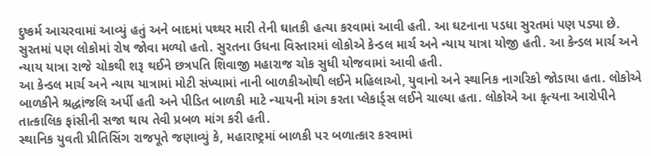દુષ્કર્મ આચરવામાં આવ્યું હતું અને બાદમાં પથ્થર મારી તેની ઘાતકી હત્યા કરવામાં આવી હતી. આ ઘટનાના પડધા સુરતમાં પણ પડ્યા છે. સુરતમાં પણ લોકોમાં રોષ જોવા મળ્યો હતો. સુરતના ઉધના વિસ્તારમાં લોકોએ કેન્ડલ માર્ચ અને ન્યાય યાત્રા યોજી હતી. આ કેન્ડલ માર્ચ અને ન્યાય યાત્રા રાજે ચોકથી શરૂ થઈને છત્રપતિ શિવાજી મહારાજ ચોક સુધી યોજવામાં આવી હતી.
આ કેન્ડલ માર્ચ અને ન્યાય યાત્રામાં મોટી સંખ્યામાં નાની બાળકીઓથી લઈને મહિલાઓ, યુવાનો અને સ્થાનિક નાગરિકો જોડાયા હતા. લોકોએ બાળકીને શ્રદ્ધાંજલિ અર્પી હતી અને પીડિત બાળકી માટે ન્યાયની માંગ કરતા પ્લેકાર્ડ્સ લઈને ચાલ્યા હતા. લોકોએ આ કૃત્યના આરોપીને તાત્કાલિક ફાંસીની સજા થાય તેવી પ્રબળ માંગ કરી હતી.
સ્થાનિક યુવતી પ્રીતિસિંગ રાજપૂતે જણાવ્યું કે, મહારાષ્ટ્રમાં બાળકી પર બળાત્કાર કરવામાં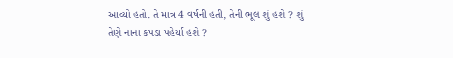આવ્યો હતો. તે માત્ર 4 વર્ષની હતી, તેની ભૂલ શું હશે ? શું તેણે નાના કપડા પહેર્યા હશે ?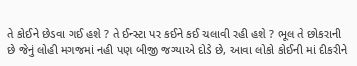તે કોઈને છેડવા ગઈ હશે ? તે ઈન્સ્ટા પર કઈને કઈ ચલાવી રહી હશે ? ભૂલ તે છોકરાની છે જેનું લોહી મગજમાં નહી પણ બીજી જગ્યાએ દોડે છે, આવા લોકો કોઈની માં દીકરીને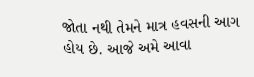જોતા નથી તેમને માત્ર હવસની આગ હોય છે. આજે અમે આવા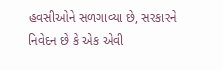હવસીઓને સળગાવ્યા છે, સરકારને નિવેદન છે કે એક એવી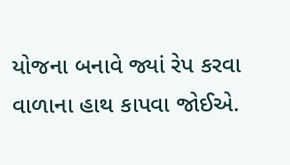યોજના બનાવે જ્યાં રેપ કરવા વાળાના હાથ કાપવા જોઈએ.